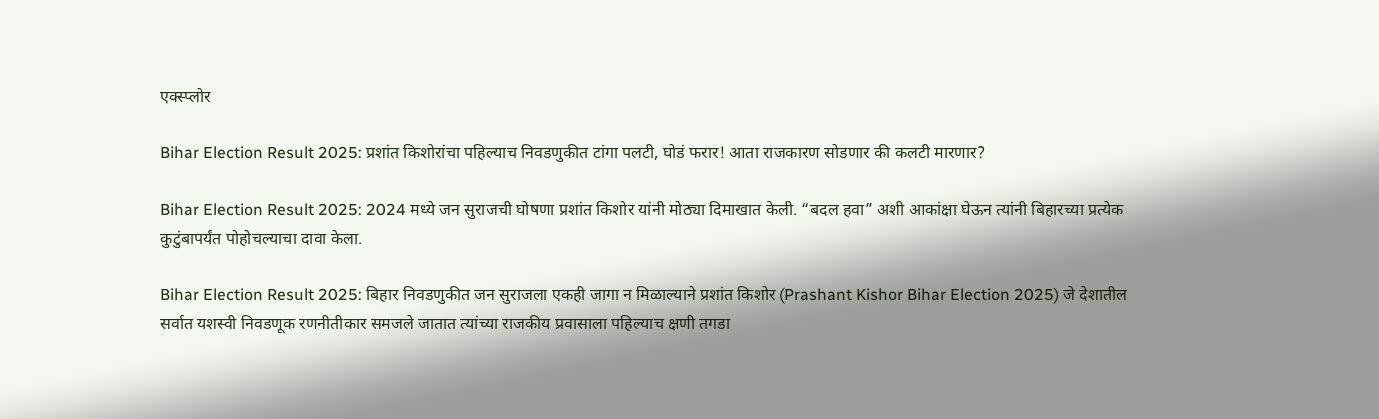एक्स्प्लोर

Bihar Election Result 2025: प्रशांत किशोरांचा पहिल्याच निवडणुकीत टांगा पलटी, घोडं फरार! आता राजकारण सोडणार की कलटी मारणार?

Bihar Election Result 2025: 2024 मध्ये जन सुराजची घोषणा प्रशांत किशोर यांनी मोठ्या दिमाखात केली. “बदल हवा” अशी आकांक्षा घेऊन त्यांनी बिहारच्या प्रत्येक कुटुंबापर्यंत पोहोचल्याचा दावा केला.

Bihar Election Result 2025: बिहार निवडणुकीत जन सुराजला एकही जागा न मिळाल्याने प्रशांत किशोर (Prashant Kishor Bihar Election 2025) जे देशातील सर्वात यशस्वी निवडणूक रणनीतीकार समजले जातात त्यांच्या राजकीय प्रवासाला पहिल्याच क्षणी तगडा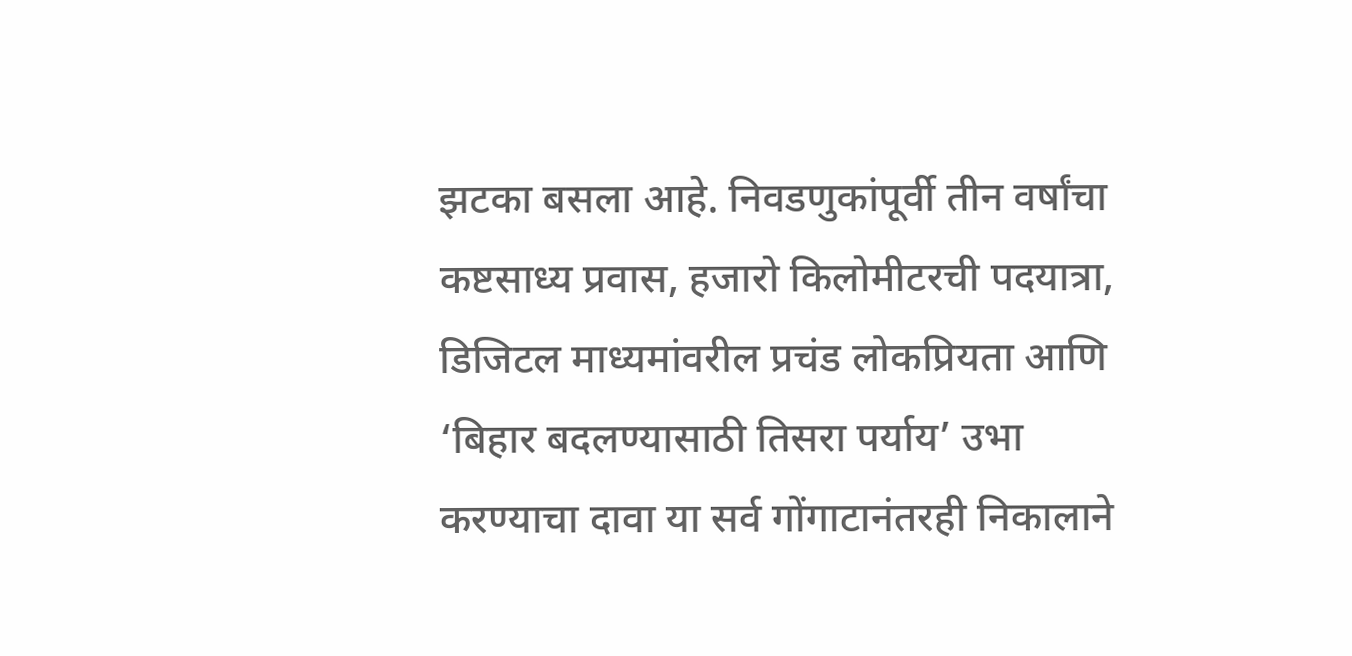झटका बसला आहे. निवडणुकांपूर्वी तीन वर्षांचा कष्टसाध्य प्रवास, हजारो किलोमीटरची पदयात्रा, डिजिटल माध्यमांवरील प्रचंड लोकप्रियता आणि ‘बिहार बदलण्यासाठी तिसरा पर्याय’ उभा करण्याचा दावा या सर्व गोंगाटानंतरही निकालाने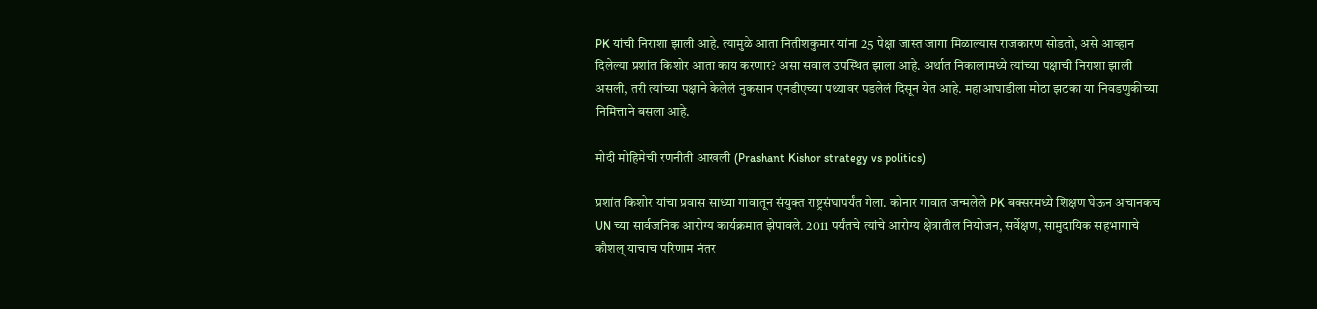PK यांची निराशा झाली आहे. त्यामुळे आता नितीशकुमार यांना 25 पेक्षा जास्त जागा मिळाल्यास राजकारण सोडतो, असे आव्हान दिलेल्या प्रशांत किशोर आता काय करणार? असा सवाल उपस्थित झाला आहे. अर्थात निकालामध्ये त्यांच्या पक्षाची निराशा झाली असली, तरी त्यांच्या पक्षाने केलेलं नुकसान एनडीएच्या पथ्यावर पडलेलं दिसून येत आहे. महाआघाडीला मोठा झटका या निवडणुकीच्या निमित्ताने बसला आहे.

मोदी मोहिमेची रणनीती आखली (Prashant Kishor strategy vs politics)

प्रशांत किशोर यांचा प्रवास साध्या गावातून संयुक्त राष्ट्रसंघापर्यंत गेला. कोनार गावात जन्मलेले PK बक्सरमध्ये शिक्षण घेऊन अचानकच UN च्या सार्वजनिक आरोग्य कार्यक्रमात झेपावले. 2011 पर्यंतचे त्यांचे आरोग्य क्षेत्रातील नियोजन, सर्वेक्षण, सामुदायिक सहभागाचे कौशल् याचाच परिणाम नंतर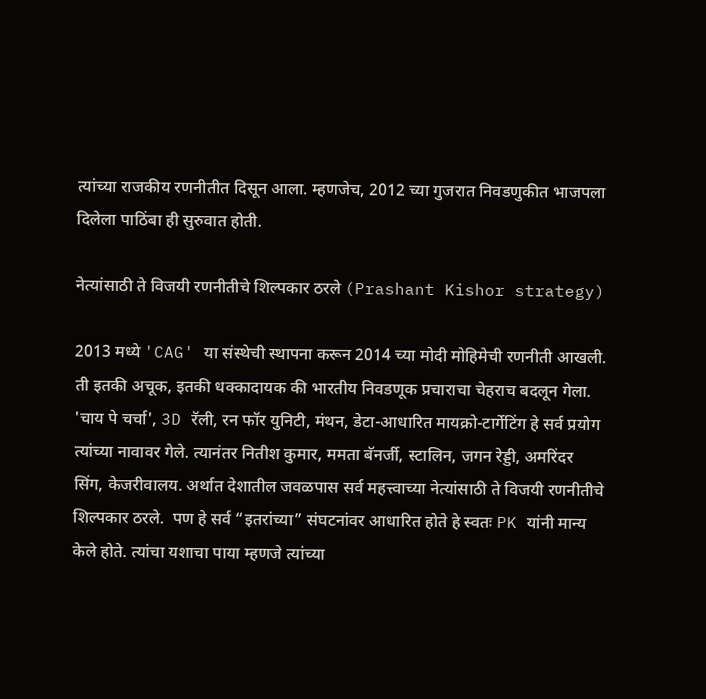त्यांच्या राजकीय रणनीतीत दिसून आला. म्हणजेच, 2012 च्या गुजरात निवडणुकीत भाजपला दिलेला पाठिंबा ही सुरुवात होती.

नेत्यांसाठी ते विजयी रणनीतीचे शिल्पकार ठरले (Prashant Kishor strategy)

2013 मध्ये 'CAG' या संस्थेची स्थापना करून 2014 च्या मोदी मोहिमेची रणनीती आखली. ती इतकी अचूक, इतकी धक्कादायक की भारतीय निवडणूक प्रचाराचा चेहराच बदलून गेला. 'चाय पे चर्चा', 3D रॅली, रन फॉर युनिटी, मंथन, डेटा-आधारित मायक्रो-टार्गेटिंग हे सर्व प्रयोग त्यांच्या नावावर गेले. त्यानंतर नितीश कुमार, ममता बॅनर्जी, स्टालिन, जगन रेड्डी, अमरिंदर सिंग, केजरीवालय. अर्थात देशातील जवळपास सर्व महत्त्वाच्या नेत्यांसाठी ते विजयी रणनीतीचे शिल्पकार ठरले.  पण हे सर्व “इतरांच्या” संघटनांवर आधारित होते हे स्वतः PK यांनी मान्य केले होते. त्यांचा यशाचा पाया म्हणजे त्यांच्या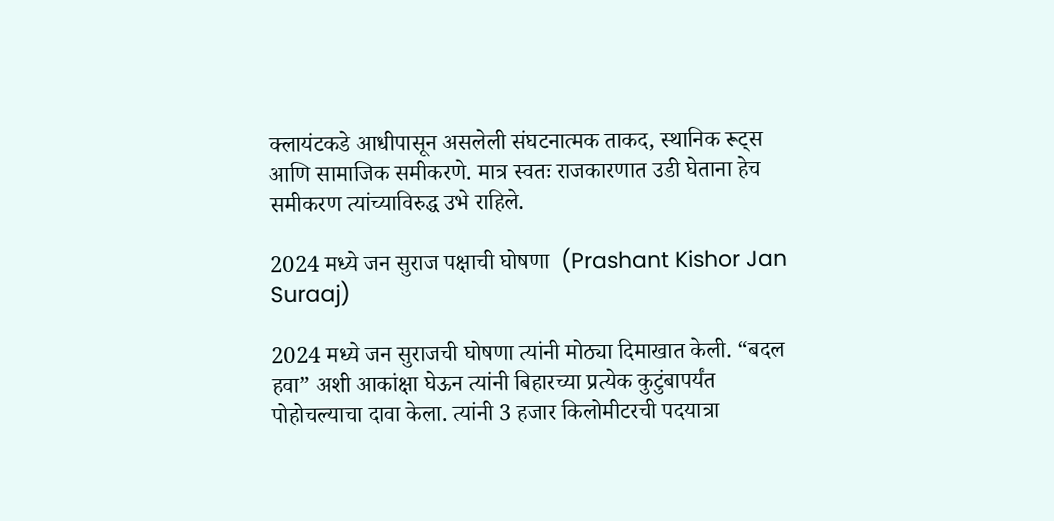क्लायंटकडे आधीपासून असलेली संघटनात्मक ताकद, स्थानिक रूट्स आणि सामाजिक समीकरणे. मात्र स्वतः राजकारणात उडी घेताना हेच समीकरण त्यांच्याविरुद्ध उभे राहिले.

2024 मध्ये जन सुराज पक्षाची घोषणा  (Prashant Kishor Jan Suraaj)

2024 मध्ये जन सुराजची घोषणा त्यांनी मोठ्या दिमाखात केली. “बदल हवा” अशी आकांक्षा घेऊन त्यांनी बिहारच्या प्रत्येक कुटुंबापर्यंत पोहोचल्याचा दावा केला. त्यांनी 3 हजार किलोमीटरची पदयात्रा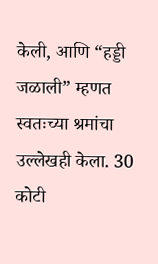केली, आणि “हड्डी जळाली” म्हणत स्वतःच्या श्रमांचा उल्लेखही केला. 30 कोटी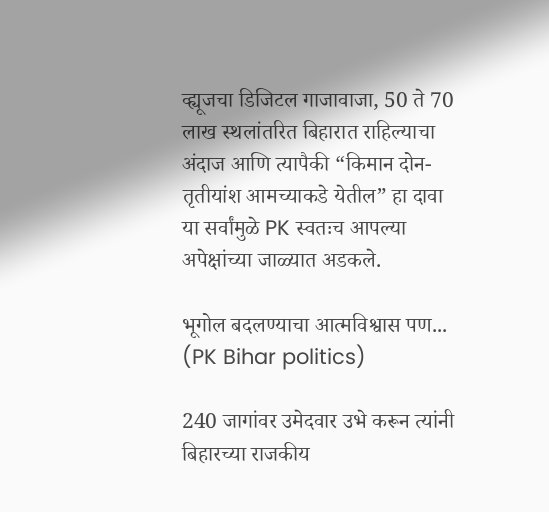व्ह्यूजचा डिजिटल गाजावाजा, 50 ते 70 लाख स्थलांतरित बिहारात राहिल्याचा अंदाज आणि त्यापैकी “किमान दोन-तृतीयांश आमच्याकडे येतील” हा दावा या सर्वांमुळे PK स्वतःच आपल्या अपेक्षांच्या जाळ्यात अडकले.

भूगोल बदलण्याचा आत्मविश्वास पण... (PK Bihar politics)

240 जागांवर उमेदवार उभे करून त्यांनी बिहारच्या राजकीय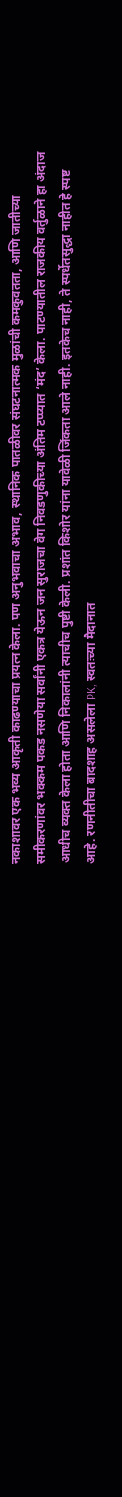नकाशावर एक भव्य आकृती काढण्याचा प्रयत्न केला. पण अनुभवाचा अभाव, स्थानिक पातळीवर संघटनात्मक मुळांची कमकुवतता, आणि जातीच्या समीकरणांवर भक्कम पकड नसणेया सर्वांनी एकत्र येऊन जन सुराजचा वेग निवडणुकीच्या अंतिम टप्प्यात ‘मंद’ केला. पाटण्यातील राजकीय वर्तुळाने हा अंदाज आधीच व्यक्त केला होता आणि निकालांनी त्याचीच पुष्टी केली. प्रशांत किशोर यांना यावेळी जिंकता आले नाही. इतकेच नाही, ते स्पर्धेतसुद्धा नाहीत हे स्पष्ट आहे. रणनीतीचा बादशाह असलेला PK, स्वतःच्या मैदानात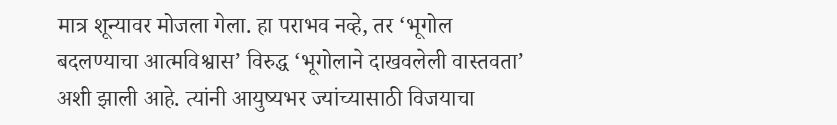मात्र शून्यावर मोजला गेला. हा पराभव नव्हे, तर ‘भूगोल बदलण्याचा आत्मविश्वास’ विरुद्ध ‘भूगोलाने दाखवलेली वास्तवता’ अशी झाली आहे. त्यांनी आयुष्यभर ज्यांच्यासाठी विजयाचा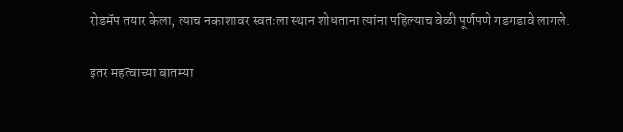रोडमॅप तयार केला, त्याच नकाशावर स्वतःला स्थान शोधताना त्यांना पहिल्याच वेळी पूर्णपणे गडगडावे लागले.

इतर महत्वाच्या बातम्या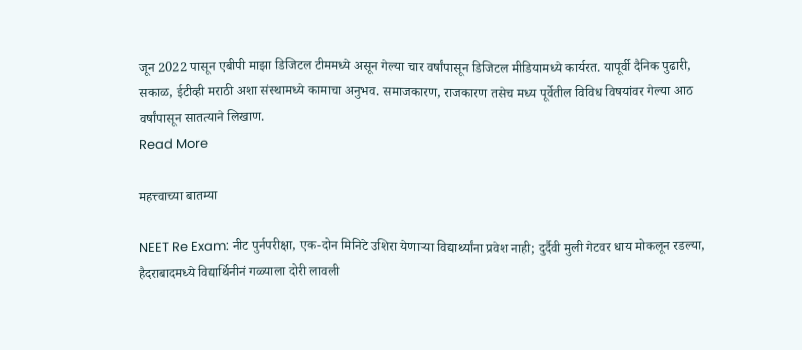जून 2022 पासून एबीपी माझा डिजिटल टीममध्ये असून गेल्या चार वर्षांपासून डिजिटल मीडियामध्ये कार्यरत. यापूर्वी दैनिक पुढारी, सकाळ, ईटीव्ही मराठी अशा संस्थामध्ये कामाचा अनुभव. समाजकारण, राजकारण तसेच मध्य पूर्वेतील विविध विषयांवर गेल्या आठ वर्षांपासून सातत्याने लिखाण.
Read More

महत्त्वाच्या बातम्या

NEET Re Exam: नीट पुर्नपरीक्षा, एक-दोन मिनिटे उशिरा येणाऱ्या विद्यार्थ्यांना प्रवेश नाही; दुर्दैवी मुली गेटवर धाय मोकलून रडल्या, हैदराबादमध्ये विद्यार्थिनीनं गळ्याला दोरी लावली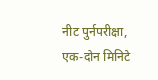नीट पुर्नपरीक्षा, एक-दोन मिनिटे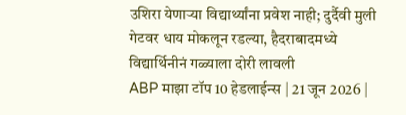उशिरा येणाऱ्या विद्यार्थ्यांना प्रवेश नाही; दुर्दैवी मुली गेटवर धाय मोकलून रडल्या, हैदराबादमध्ये विद्यार्थिनीनं गळ्याला दोरी लावली
ABP माझा टॉप 10 हेडलाईन्स | 21 जून 2026 |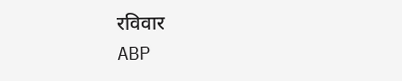रविवार
ABP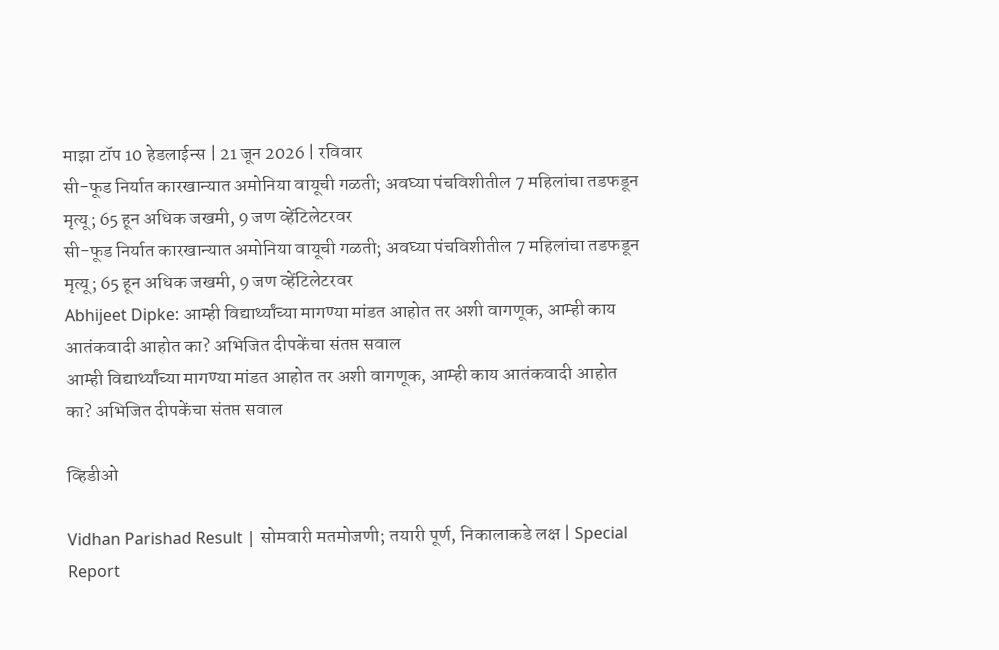माझा टॉप 10 हेडलाईन्स | 21 जून 2026 | रविवार
सी-फूड निर्यात कारखान्यात अमोनिया वायूची गळती; अवघ्या पंचविशीतील 7 महिलांचा तडफडून मृत्यू; 65 हून अधिक जखमी, 9 जण व्हेंटिलेटरवर
सी-फूड निर्यात कारखान्यात अमोनिया वायूची गळती; अवघ्या पंचविशीतील 7 महिलांचा तडफडून मृत्यू; 65 हून अधिक जखमी, 9 जण व्हेंटिलेटरवर
Abhijeet Dipke: आम्ही विद्यार्थ्यांच्या मागण्या मांडत आहोत तर अशी वागणूक, आम्ही काय आतंकवादी आहोत का? अभिजित दीपकेंचा संतप्त सवाल
आम्ही विद्यार्थ्यांच्या मागण्या मांडत आहोत तर अशी वागणूक, आम्ही काय आतंकवादी आहोत का? अभिजित दीपकेंचा संतप्त सवाल

व्हिडीओ

Vidhan Parishad Result | सोमवारी मतमोजणी; तयारी पूर्ण, निकालाकडे लक्ष | Special Report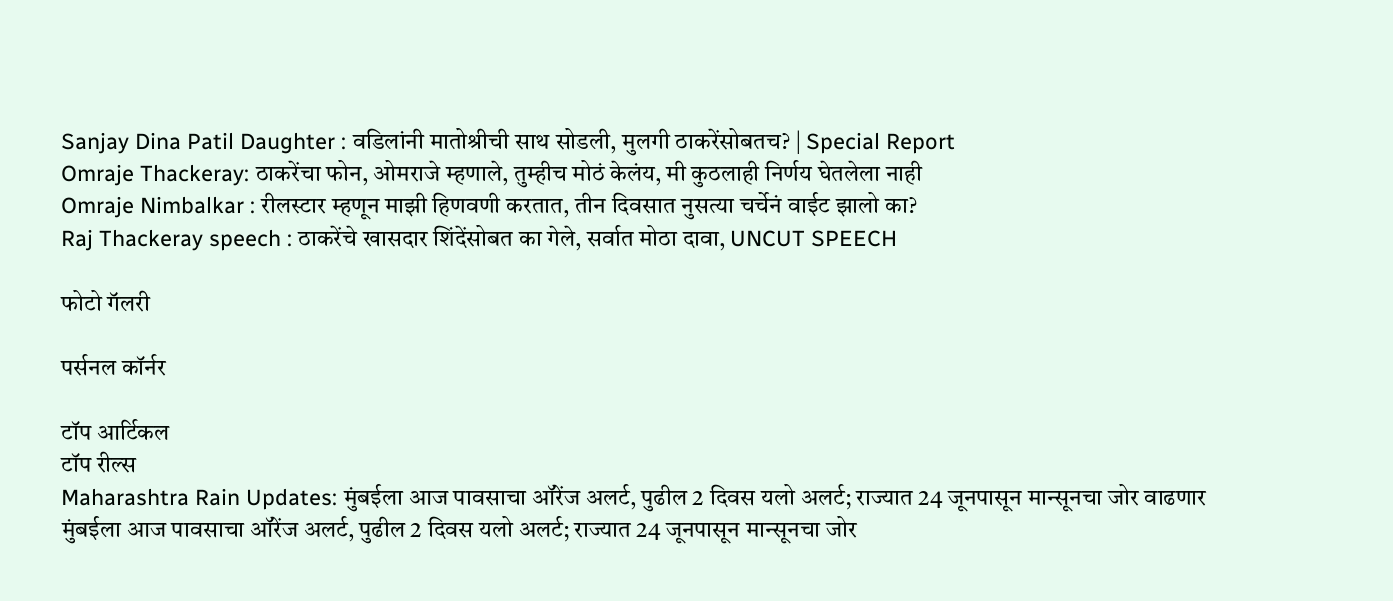Sanjay Dina Patil Daughter : वडिलांनी मातोश्रीची साथ सोडली, मुलगी ठाकरेंसोबतच? | Special Report
Omraje Thackeray: ठाकरेंचा फोन, ओमराजे म्हणाले, तुम्हीच मोठं केलंय, मी कुठलाही निर्णय घेतलेला नाही
Omraje Nimbalkar : रीलस्टार म्हणून माझी हिणवणी करतात, तीन दिवसात नुसत्या चर्चेनं वाईट झालो का?
Raj Thackeray speech : ठाकरेंचे खासदार शिंदेंसोबत का गेले, सर्वात मोठा दावा, UNCUT SPEECH

फोटो गॅलरी

पर्सनल कॉर्नर

टॉप आर्टिकल
टॉप रील्स
Maharashtra Rain Updates: मुंबईला आज पावसाचा ऑरेंज अलर्ट, पुढील 2 दिवस यलो अलर्ट; राज्यात 24 जूनपासून मान्सूनचा जोर वाढणार
मुंबईला आज पावसाचा ऑरेंज अलर्ट, पुढील 2 दिवस यलो अलर्ट; राज्यात 24 जूनपासून मान्सूनचा जोर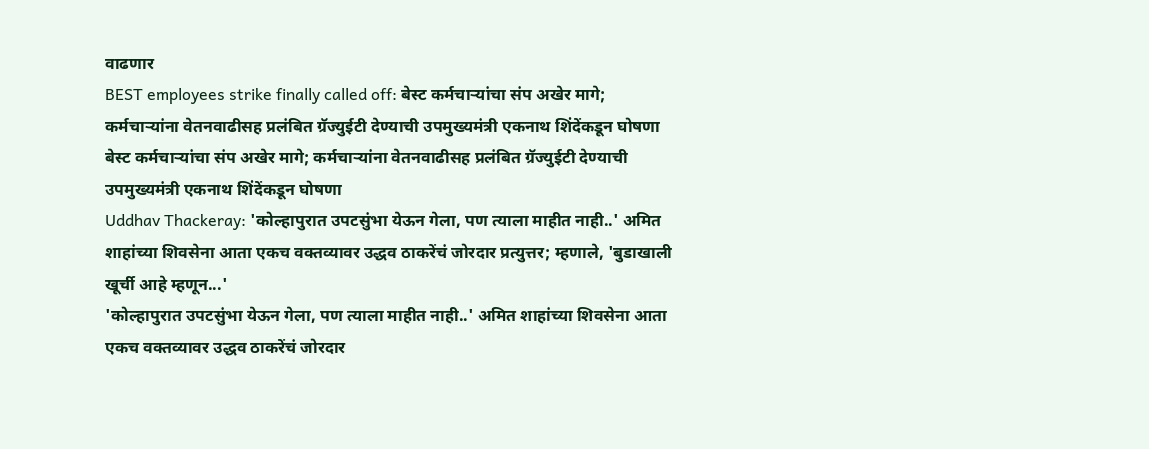वाढणार
BEST employees strike finally called off: बेस्ट कर्मचाऱ्यांचा संप अखेर मागे; कर्मचाऱ्यांना वेतनवाढीसह प्रलंबित ग्रॅज्युईटी देण्याची उपमुख्यमंत्री एकनाथ शिंदेंकडून घोषणा
बेस्ट कर्मचाऱ्यांचा संप अखेर मागे; कर्मचाऱ्यांना वेतनवाढीसह प्रलंबित ग्रॅज्युईटी देण्याची उपमुख्यमंत्री एकनाथ शिंदेंकडून घोषणा
Uddhav Thackeray: 'कोल्हापुरात उपटसुंभा येऊन गेला, पण त्याला माहीत नाही..' अमित शाहांच्या शिवसेना आता एकच वक्तव्यावर उद्धव ठाकरेंचं जोरदार प्रत्युत्तर; म्हणाले, 'बुडाखाली खूर्ची आहे म्हणून...'
'कोल्हापुरात उपटसुंभा येऊन गेला, पण त्याला माहीत नाही..' अमित शाहांच्या शिवसेना आता एकच वक्तव्यावर उद्धव ठाकरेंचं जोरदार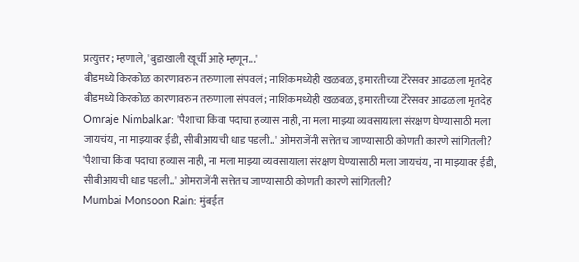प्रत्युत्तर; म्हणाले, 'बुडाखाली खूर्ची आहे म्हणून...'
बीडमध्ये किरकोळ कारणावरुन तरुणाला संपवलं; नाशिकमध्येही खळबळ, इमारतीच्या टेरेसवर आढळला मृतदेह
बीडमध्ये किरकोळ कारणावरुन तरुणाला संपवलं; नाशिकमध्येही खळबळ, इमारतीच्या टेरेसवर आढळला मृतदेह
Omraje Nimbalkar: 'पैशाचा किंवा पदाचा हव्यास नाही, ना मला माझ्या व्यवसायाला संरक्षण घेण्यासाठी मला जायचंय, ना माझ्यावर ईडी, सीबीआयची धाड पडली..' ओमराजेंनी सत्तेतच जाण्यासाठी कोणती कारणे सांगितली?
'पैशाचा किंवा पदाचा हव्यास नाही, ना मला माझ्या व्यवसायाला संरक्षण घेण्यासाठी मला जायचंय, ना माझ्यावर ईडी, सीबीआयची धाड पडली..' ओमराजेंनी सत्तेतच जाण्यासाठी कोणती कारणे सांगितली?
Mumbai Monsoon Rain: मुंबईत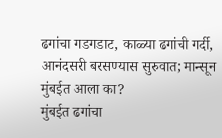ढगांचा गडगडाट, काळ्या ढगांची गर्दी, आनंदसरी बरसण्यास सुरुवात; मान्सून मुंबईत आला का?
मुंबईत ढगांचा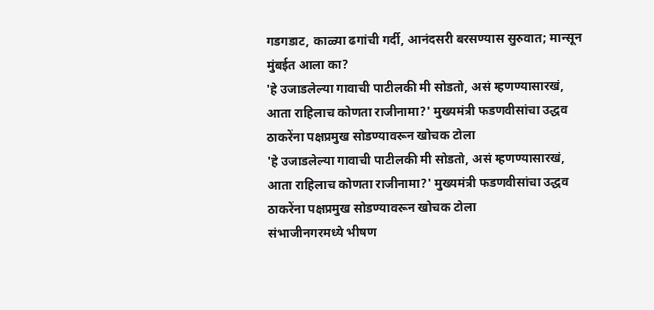गडगडाट, काळ्या ढगांची गर्दी, आनंदसरी बरसण्यास सुरुवात; मान्सून मुंबईत आला का?
'हे उजाडलेल्या गावाची पाटीलकी मी सोडतो, असं म्हणण्यासारखं, आता राहिलाच कोणता राजीनामा?' मुख्यमंत्री फडणवीसांचा उद्धव ठाकरेंना पक्षप्रमुख सोडण्यावरून खोचक टोला
'हे उजाडलेल्या गावाची पाटीलकी मी सोडतो, असं म्हणण्यासारखं, आता राहिलाच कोणता राजीनामा?' मुख्यमंत्री फडणवीसांचा उद्धव ठाकरेंना पक्षप्रमुख सोडण्यावरून खोचक टोला
संभाजीनगरमध्ये भीषण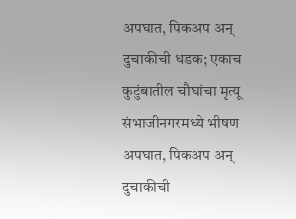अपघात, पिकअप अन् दुचाकीची धडक; एकाच कुटुंबातील चौघांचा मृत्यू
संभाजीनगरमध्ये भीषण अपघात, पिकअप अन् दुचाकीची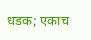धडक; एकाच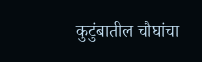कुटुंबातील चौघांचा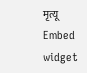मृत्यू
Embed widget